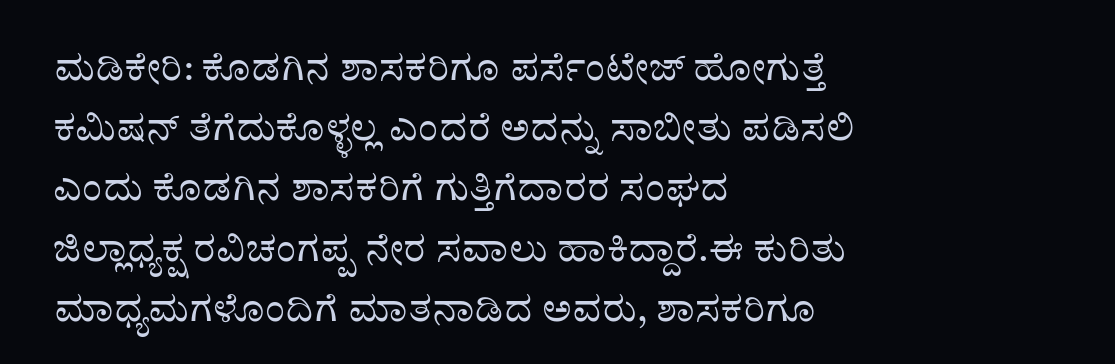ಮಡಿಕೇರಿ: ಕೊಡಗಿನ ಶಾಸಕರಿಗೂ ಪರ್ಸೆಂಟೇಜ್ ಹೋಗುತ್ತೆ ಕಮಿಷನ್ ತೆಗೆದುಕೊಳ್ಳಲ್ಲ ಎಂದರೆ ಅದನ್ನು ಸಾಬೀತು ಪಡಿಸಲಿ ಎಂದು ಕೊಡಗಿನ ಶಾಸಕರಿಗೆ ಗುತ್ತಿಗೆದಾರರ ಸಂಘದ ಜಿಲ್ಲಾಧ್ಯಕ್ಷ ರವಿಚಂಗಪ್ಪ ನೇರ ಸವಾಲು ಹಾಕಿದ್ದಾರೆ.ಈ ಕುರಿತು ಮಾಧ್ಯಮಗಳೊಂದಿಗೆ ಮಾತನಾಡಿದ ಅವರು, ಶಾಸಕರಿಗೂ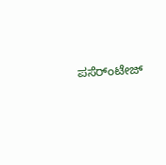ಪಸೆರ್ಂಟೇಜ್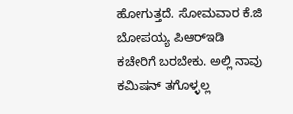ಹೋಗುತ್ತದೆ. ಸೋಮವಾರ ಕೆ.ಜಿ ಬೋಪಯ್ಯ ಪಿಆರ್‍ಇಡಿ ಕಚೇರಿಗೆ ಬರಬೇಕು. ಅಲ್ಲಿ ನಾವು ಕಮಿಷನ್ ತಗೊಳ್ಳಲ್ಲ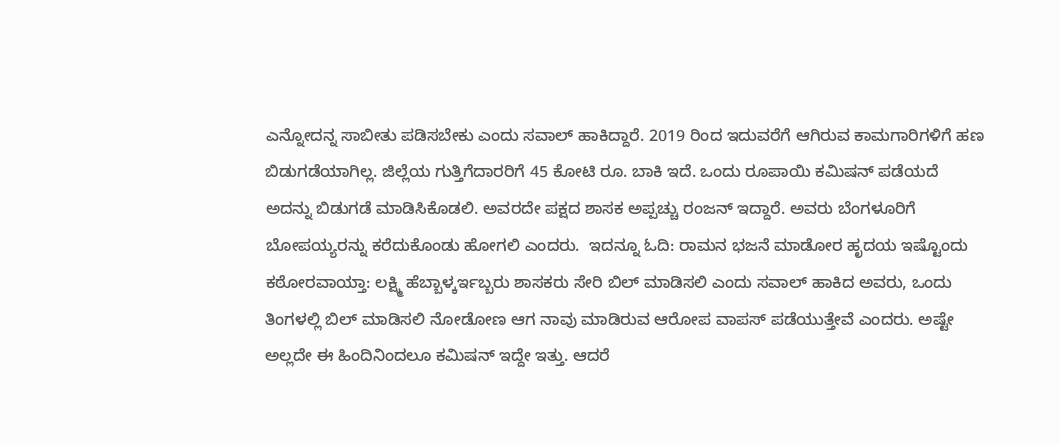ಎನ್ನೋದನ್ನ ಸಾಬೀತು ಪಡಿಸಬೇಕು ಎಂದು ಸವಾಲ್ ಹಾಕಿದ್ದಾರೆ. 2019 ರಿಂದ ಇದುವರೆಗೆ ಆಗಿರುವ ಕಾಮಗಾರಿಗಳಿಗೆ ಹಣ ಬಿಡುಗಡೆಯಾಗಿಲ್ಲ. ಜಿಲ್ಲೆಯ ಗುತ್ತಿಗೆದಾರರಿಗೆ 45 ಕೋಟಿ ರೂ. ಬಾಕಿ ಇದೆ. ಒಂದು ರೂಪಾಯಿ ಕಮಿಷನ್ ಪಡೆಯದೆ ಅದನ್ನು ಬಿಡುಗಡೆ ಮಾಡಿಸಿಕೊಡಲಿ. ಅವರದೇ ಪಕ್ಷದ ಶಾಸಕ ಅಪ್ಪಚ್ಚು ರಂಜನ್ ಇದ್ದಾರೆ. ಅವರು ಬೆಂಗಳೂರಿಗೆ ಬೋಪಯ್ಯರನ್ನು ಕರೆದುಕೊಂಡು ಹೋಗಲಿ ಎಂದರು.  ಇದನ್ನೂ ಓದಿ: ರಾಮನ ಭಜನೆ ಮಾಡೋರ ಹೃದಯ ಇಷ್ಟೊಂದು ಕಠೋರವಾಯ್ತಾ: ಲಕ್ಷ್ಮಿ ಹೆಬ್ಬಾಳ್ಕರ್ಇಬ್ಬರು ಶಾಸಕರು ಸೇರಿ ಬಿಲ್ ಮಾಡಿಸಲಿ ಎಂದು ಸವಾಲ್ ಹಾಕಿದ ಅವರು, ಒಂದು ತಿಂಗಳಲ್ಲಿ ಬಿಲ್ ಮಾಡಿಸಲಿ ನೋಡೋಣ ಆಗ ನಾವು ಮಾಡಿರುವ ಆರೋಪ ವಾಪಸ್ ಪಡೆಯುತ್ತೇವೆ ಎಂದರು. ಅಷ್ಟೇ ಅಲ್ಲದೇ ಈ ಹಿಂದಿನಿಂದಲೂ ಕಮಿಷನ್ ಇದ್ದೇ ಇತ್ತು. ಆದರೆ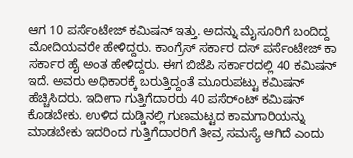ಆಗ 10 ಪರ್ಸೆಂಟೇಜ್ ಕಮಿಷನ್ ಇತ್ತು. ಅದನ್ನು ಮೈಸೂರಿಗೆ ಬಂದಿದ್ದ ಮೋದಿಯವರೇ ಹೇಳಿದ್ದರು. ಕಾಂಗ್ರೆಸ್ ಸರ್ಕಾರ ದಸ್ ಪರ್ಸೆಂಟೇಜ್ ಕಾ ಸರ್ಕಾರ ಹೈ ಅಂತ ಹೇಳಿದ್ದರು. ಈಗ ಬಿಜೆಪಿ ಸರ್ಕಾರದಲ್ಲಿ 40 ಕಮಿಷನ್ ಇದೆ. ಅವರು ಅಧಿಕಾರಕ್ಕೆ ಬರುತ್ತಿದ್ದಂತೆ ಮೂರುಪಟ್ಟು ಕಮಿಷನ್ ಹೆಚ್ಚಿಸಿದರು. ಇದೀಗಾ ಗುತ್ತಿಗೆದಾರರು 40 ಪಸೆರ್ಂಟ್ ಕಮಿಷನ್ ಕೊಡಬೇಕು. ಉಳಿದ ದುಡ್ಡಿನಲ್ಲಿ ಗುಣಮಟ್ಟದ ಕಾಮಗಾರಿಯನ್ನು ಮಾಡಬೇಕು ಇದರಿಂದ ಗುತ್ತಿಗೆದಾರರಿಗೆ ತೀವ್ರ ಸಮಸ್ಯೆ ಆಗಿದೆ ಎಂದು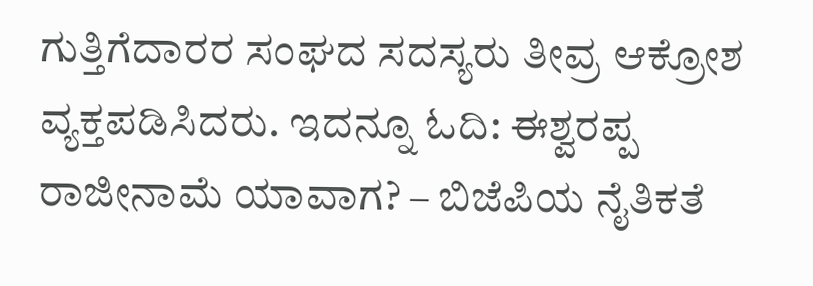ಗುತ್ತಿಗೆದಾರರ ಸಂಘದ ಸದಸ್ಯರು ತೀವ್ರ ಆಕ್ರೋಶ ವ್ಯಕ್ತಪಡಿಸಿದರು. ಇದನ್ನೂ ಓದಿ: ಈಶ್ವರಪ್ಪ ರಾಜೀನಾಮೆ ಯಾವಾಗ? – ಬಿಜೆಪಿಯ ನೈತಿಕತೆ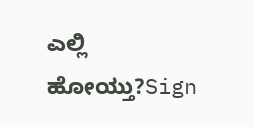ಎಲ್ಲಿ ಹೋಯ್ತು?Sign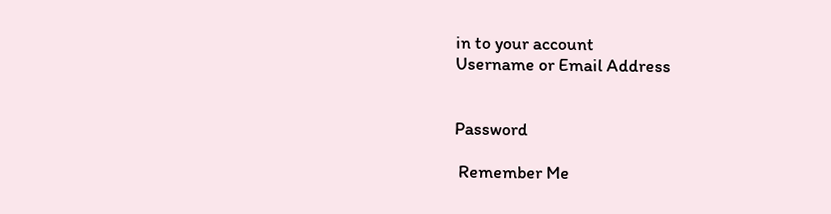in to your account
Username or Email Address


Password

 Remember Me